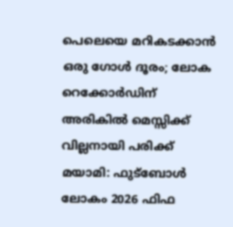പെലെയെ മറികടക്കാൻ ഒരു ഗോൾ ദൂരം; ലോക റെക്കോർഡിന് അരികിൽ മെസ്സിക്ക് വില്ലനായി പരിക്ക്
മയാമി: ഫുട്ബോൾ ലോകം 2026 ഫിഫ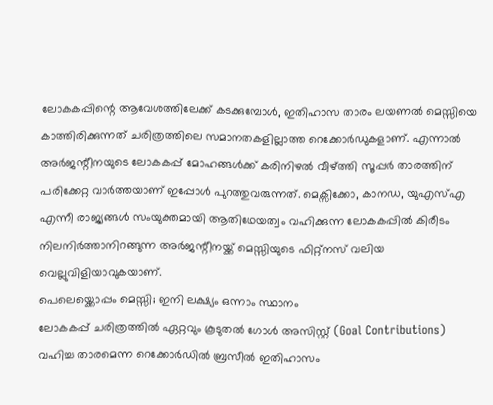ലോകകപ്പിന്റെ ആവേശത്തിലേക്ക് കടക്കുമ്പോൾ, ഇതിഹാസ താരം ലയണൽ മെസ്സിയെ കാത്തിരിക്കുന്നത് ചരിത്രത്തിലെ സമാനതകളില്ലാത്ത റെക്കോർഡുകളാണ്. എന്നാൽ അർജന്റീനയുടെ ലോകകപ്പ് മോഹങ്ങൾക്ക് കരിനിഴൽ വീഴ്ത്തി സൂപ്പർ താരത്തിന് പരിക്കേറ്റ വാർത്തയാണ് ഇപ്പോൾ പുറത്തുവരുന്നത്. മെക്സിക്കോ, കാനഡ, യുഎസ്എ എന്നീ രാജ്യങ്ങൾ സംയുക്തമായി ആതിഥേയത്വം വഹിക്കുന്ന ലോകകപ്പിൽ കിരീടം നിലനിർത്താനിറങ്ങുന്ന അർജന്റീനയ്ക്ക് മെസ്സിയുടെ ഫിറ്റ്നസ് വലിയ വെല്ലുവിളിയാവുകയാണ്.
പെലെയ്ക്കൊപ്പം മെസ്സി; ഇനി ലക്ഷ്യം ഒന്നാം സ്ഥാനം
ലോകകപ്പ് ചരിത്രത്തിൽ ഏറ്റവും കൂടുതൽ ഗോൾ അസിസ്റ്റ് (Goal Contributions) വഹിച്ച താരമെന്ന റെക്കോർഡിൽ ബ്രസീൽ ഇതിഹാസം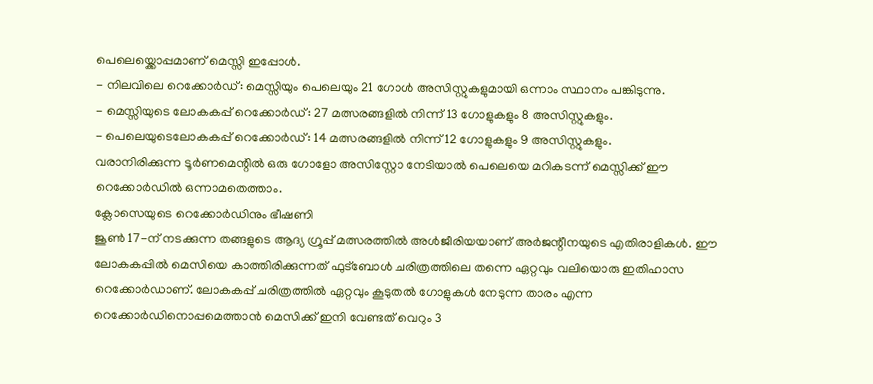പെലെയ്ക്കൊപ്പമാണ് മെസ്സി ഇപ്പോൾ.
- നിലവിലെ റെക്കോർഡ്: മെസ്സിയും പെലെയും 21 ഗോൾ അസിസ്റ്റുകളുമായി ഒന്നാം സ്ഥാനം പങ്കിടുന്നു.
- മെസ്സിയുടെ ലോകകപ്പ് റെക്കോർഡ്: 27 മത്സരങ്ങളിൽ നിന്ന് 13 ഗോളുകളും 8 അസിസ്റ്റുകളും.
- പെലെയുടെലോകകപ്പ് റെക്കോർഡ്: 14 മത്സരങ്ങളിൽ നിന്ന് 12 ഗോളുകളും 9 അസിസ്റ്റുകളും.
വരാനിരിക്കുന്ന ടൂർണമെന്റിൽ ഒരു ഗോളോ അസിസ്റ്റോ നേടിയാൽ പെലെയെ മറികടന്ന് മെസ്സിക്ക് ഈ റെക്കോർഡിൽ ഒന്നാമതെത്താം.
ക്ലോസെയുടെ റെക്കോർഡിനും ഭീഷണി
ജൂൺ 17-ന് നടക്കുന്ന തങ്ങളുടെ ആദ്യ ഗ്രൂപ്പ് മത്സരത്തിൽ അൾജീരിയയാണ് അർജന്റീനയുടെ എതിരാളികൾ. ഈ ലോകകപ്പിൽ മെസിയെ കാത്തിരിക്കുന്നത് ഫുട്ബോൾ ചരിത്രത്തിലെ തന്നെ ഏറ്റവും വലിയൊരു ഇതിഹാസ റെക്കോർഡാണ്. ലോകകപ്പ് ചരിത്രത്തിൽ ഏറ്റവും കൂടുതൽ ഗോളുകൾ നേടുന്ന താരം എന്ന റെക്കോർഡിനൊപ്പമെത്താൻ മെസിക്ക് ഇനി വേണ്ടത് വെറും 3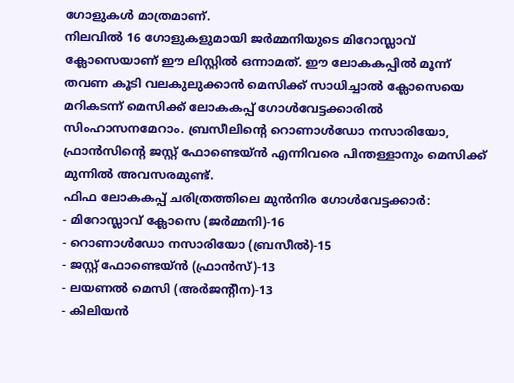ഗോളുകൾ മാത്രമാണ്.
നിലവിൽ 16 ഗോളുകളുമായി ജർമ്മനിയുടെ മിറോസ്ലാവ് ക്ലോസെയാണ് ഈ ലിസ്റ്റിൽ ഒന്നാമത്. ഈ ലോകകപ്പിൽ മൂന്ന് തവണ കൂടി വലകുലുക്കാൻ മെസിക്ക് സാധിച്ചാൽ ക്ലോസെയെ മറികടന്ന് മെസിക്ക് ലോകകപ്പ് ഗോൾവേട്ടക്കാരിൽ സിംഹാസനമേറാം. ബ്രസീലിന്റെ റൊണാൾഡോ നസാരിയോ, ഫ്രാൻസിന്റെ ജസ്റ്റ് ഫോണ്ടെയ്ൻ എന്നിവരെ പിന്തള്ളാനും മെസിക്ക് മുന്നിൽ അവസരമുണ്ട്.
ഫിഫ ലോകകപ്പ് ചരിത്രത്തിലെ മുൻനിര ഗോൾവേട്ടക്കാർ:
- മിറോസ്ലാവ് ക്ലോസെ (ജർമ്മനി)-16
- റൊണാൾഡോ നസാരിയോ (ബ്രസീൽ)-15
- ജസ്റ്റ് ഫോണ്ടെയ്ൻ (ഫ്രാൻസ്)-13
- ലയണൽ മെസി (അർജന്റീന)-13
- കിലിയൻ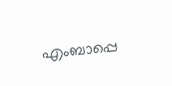എംബാപ്പെ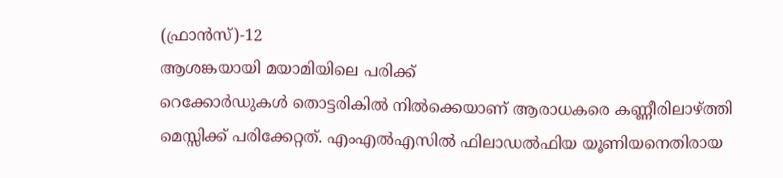(ഫ്രാൻസ്)-12
ആശങ്കയായി മയാമിയിലെ പരിക്ക്
റെക്കോർഡുകൾ തൊട്ടരികിൽ നിൽക്കെയാണ് ആരാധകരെ കണ്ണീരിലാഴ്ത്തി മെസ്സിക്ക് പരിക്കേറ്റത്. എംഎൽഎസിൽ ഫിലാഡൽഫിയ യൂണിയനെതിരായ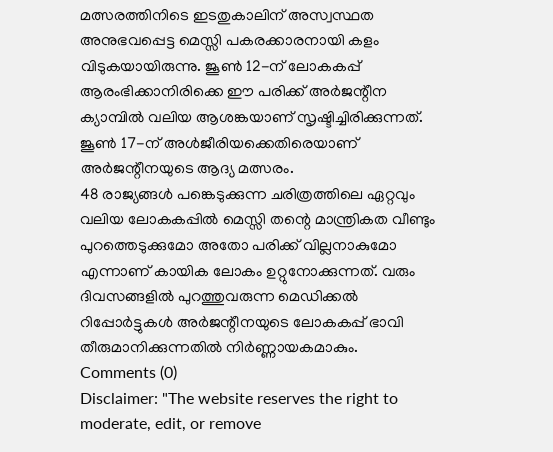മത്സരത്തിനിടെ ഇടതുകാലിന് അസ്വസ്ഥത അനുഭവപ്പെട്ട മെസ്സി പകരക്കാരനായി കളം വിടുകയായിരുന്നു. ജൂൺ 12-ന് ലോകകപ്പ് ആരംഭിക്കാനിരിക്കെ ഈ പരിക്ക് അർജന്റീന ക്യാമ്പിൽ വലിയ ആശങ്കയാണ് സൃഷ്ടിച്ചിരിക്കുന്നത്. ജൂൺ 17-ന് അൾജീരിയക്കെതിരെയാണ് അർജന്റീനയുടെ ആദ്യ മത്സരം.
48 രാജ്യങ്ങൾ പങ്കെടുക്കുന്ന ചരിത്രത്തിലെ ഏറ്റവും വലിയ ലോകകപ്പിൽ മെസ്സി തന്റെ മാന്ത്രികത വീണ്ടും പുറത്തെടുക്കുമോ അതോ പരിക്ക് വില്ലനാകുമോ എന്നാണ് കായിക ലോകം ഉറ്റുനോക്കുന്നത്. വരും ദിവസങ്ങളിൽ പുറത്തുവരുന്ന മെഡിക്കൽ റിപ്പോർട്ടുകൾ അർജന്റീനയുടെ ലോകകപ്പ് ഭാവി തീരുമാനിക്കുന്നതിൽ നിർണ്ണായകമാകും.
Comments (0)
Disclaimer: "The website reserves the right to moderate, edit, or remove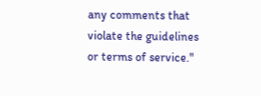any comments that violate the guidelines or terms of service."